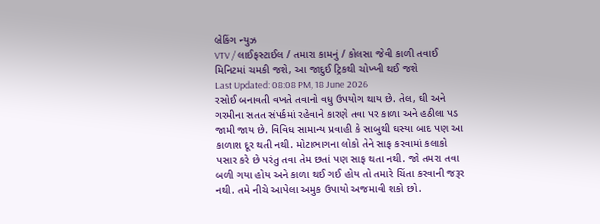બ્રેકિંગ ન્યુઝ
VTV / લાઈફસ્ટાઈલ / તમારા કામનું / કોલસા જેવી કાળી તવાઈ મિનિટમાં ચમકી જશે, આ જાદુઈ ટ્રિકથી ચોખ્ખી થઈ જશે
Last Updated: 08:08 PM, 18 June 2026
રસોઈ બનાવતી વખતે તવાનો વધુ ઉપયોગ થાય છે. તેલ, ઘી અને ગરમીના સતત સંપર્કમાં રહેવાને કારણે તવા પર કાળા અને હઠીલા પડ જામી જાય છે. વિવિધ સામાન્ય પ્રવાહી કે સાબુથી ઘસ્યા બાદ પણ આ કાળાશ દૂર થતી નથી. મોટાભાગના લોકો તેને સાફ કરવામાં કલાકો પસાર કરે છે પરંતુ તવા તેમ છતાં પણ સાફ થતા નથી. જો તમરા તવા બળી ગયા હોય અને કાળા થઈ ગઈ હોય તો તમારે ચિંતા કરવાની જરૂર નથી. તમે નીચે આપેલા અમુક ઉપાયો અજમાવી શકો છો.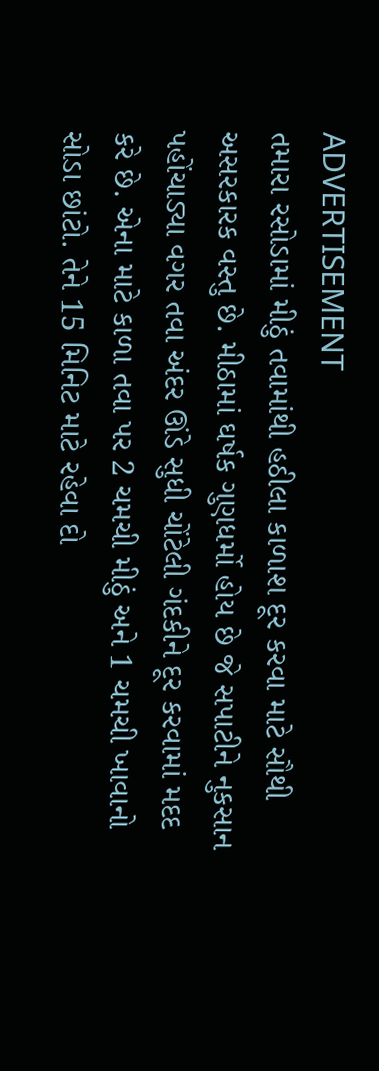ADVERTISEMENT
તમારા રસોડામાં મીઠું તવામાંથી હઠીલા કાળાશ દૂર કરવા માટે સૌથી અસરકારક વસ્તુ છે. મીઠામાં ઘર્ષક ગુણધર્મો હોય છે જે સપાટીને નુકસાન પહોંચાડ્યા વગર તવા અંદર ઊંડે સુધી ચોંટેલી ગંદકીને દૂર કરવામાં મદદ કરે છે. એના માટે કાળા તવા પર 2 ચમચી મીઠું અને 1 ચમચી ખાવાનો સોડા છાંટો. તેને 15 મિનિટ માટે રહેવા દો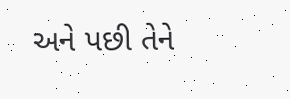અને પછી તેને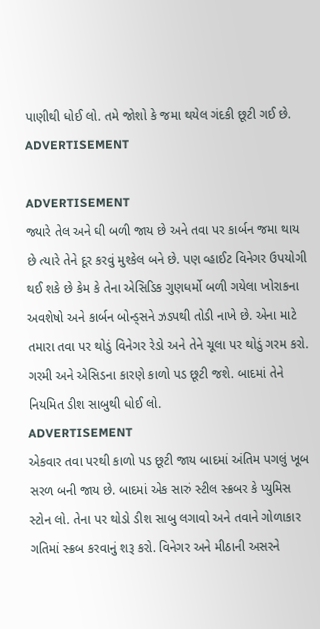પાણીથી ધોઈ લો. તમે જોશો કે જમા થયેલ ગંદકી છૂટી ગઈ છે.
ADVERTISEMENT

ADVERTISEMENT
જ્યારે તેલ અને ઘી બળી જાય છે અને તવા પર કાર્બન જમા થાય છે ત્યારે તેને દૂર કરવું મુશ્કેલ બને છે. પણ વ્હાઈટ વિનેગર ઉપયોગી થઈ શકે છે કેમ કે તેના એસિડિક ગુણધર્મો બળી ગયેલા ખોરાકના અવશેષો અને કાર્બન બોન્ડ્સને ઝડપથી તોડી નાખે છે. એના માટે તમારા તવા પર થોડું વિનેગર રેડો અને તેને ચૂલા પર થોડું ગરમ કરો. ગરમી અને એસિડના કારણે કાળો પડ છૂટી જશે. બાદમાં તેને નિયમિત ડીશ સાબુથી ધોઈ લો.
ADVERTISEMENT
એકવાર તવા પરથી કાળો પડ છૂટી જાય બાદમાં અંતિમ પગલું ખૂબ સરળ બની જાય છે. બાદમાં એક સારું સ્ટીલ સ્ક્રબર કે પ્યુમિસ સ્ટોન લો. તેના પર થોડો ડીશ સાબુ લગાવો અને તવાને ગોળાકાર ગતિમાં સ્ક્રબ કરવાનું શરૂ કરો. વિનેગર અને મીઠાની અસરને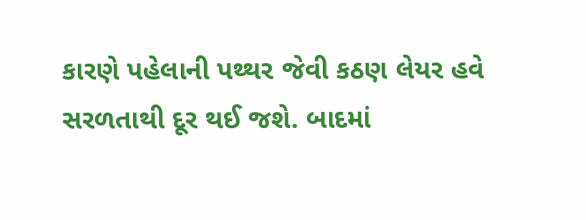કારણે પહેલાની પથ્થર જેવી કઠણ લેયર હવે સરળતાથી દૂર થઈ જશે. બાદમાં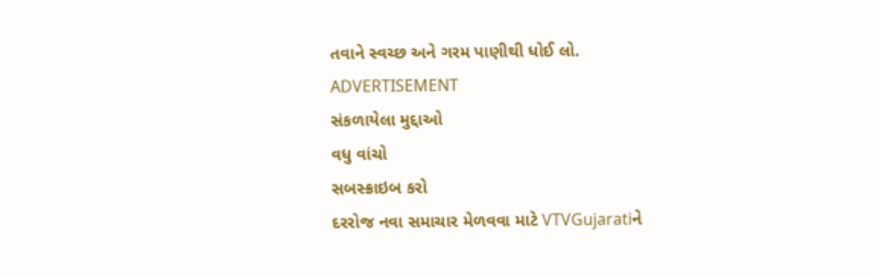તવાને સ્વચ્છ અને ગરમ પાણીથી ધોઈ લો.
ADVERTISEMENT
સંકળાયેલા મુદ્દાઓ
વધુ વાંચો
સબસ્ક્રાઇબ કરો
દરરોજ નવા સમાચાર મેળવવા માટે VTVGujaratiને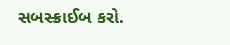સબસ્ક્રાઈબ કરો.